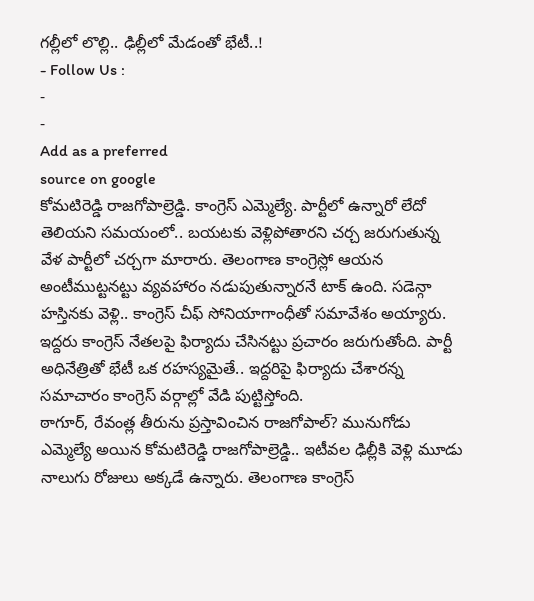గల్లీలో లొల్లి.. ఢిల్లీలో మేడంతో భేటీ..!
- Follow Us :
-
-
Add as a preferred
source on google
కోమటిరెడ్డి రాజగోపాల్రెడ్డి. కాంగ్రెస్ ఎమ్మెల్యే. పార్టీలో ఉన్నారో లేదో తెలియని సమయంలో.. బయటకు వెళ్లిపోతారని చర్చ జరుగుతున్న వేళ పార్టీలో చర్చగా మారారు. తెలంగాణ కాంగ్రెస్లో ఆయన అంటీముట్టనట్టు వ్యవహారం నడుపుతున్నారనే టాక్ ఉంది. సడెన్గా హస్తినకు వెళ్లి.. కాంగ్రెస్ చీఫ్ సోనియాగాంధీతో సమావేశం అయ్యారు. ఇద్దరు కాంగ్రెస్ నేతలపై ఫిర్యాదు చేసినట్టు ప్రచారం జరుగుతోంది. పార్టీ అధినేత్రితో భేటీ ఒక రహస్యమైతే.. ఇద్దరిపై ఫిర్యాదు చేశారన్న సమాచారం కాంగ్రెస్ వర్గాల్లో వేడి పుట్టిస్తోంది.
ఠాగూర్, రేవంత్ల తీరును ప్రస్తావించిన రాజగోపాల్? మునుగోడు ఎమ్మెల్యే అయిన కోమటిరెడ్డి రాజగోపాల్రెడ్డి.. ఇటీవల ఢిల్లీకి వెళ్లి మూడు నాలుగు రోజులు అక్కడే ఉన్నారు. తెలంగాణ కాంగ్రెస్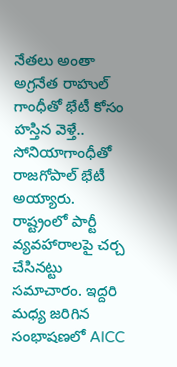నేతలు అంతా అగ్రనేత రాహుల్ గాంధీతో భేటీ కోసం హస్తిన వెళ్తే.. సోనియాగాంధీతో రాజగోపాల్ భేటీ అయ్యారు. రాష్ట్రంలో పార్టీ వ్యవహారాలపై చర్చ చేసినట్టు సమాచారం. ఇద్దరి మధ్య జరిగిన సంభాషణలో AICC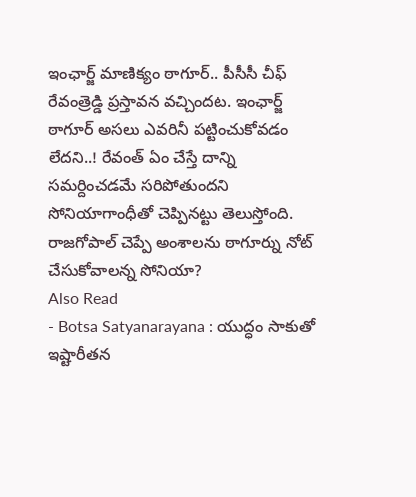ఇంఛార్జ్ మాణిక్యం ఠాగూర్.. పీసీసీ చీఫ్ రేవంత్రెడ్డి ప్రస్తావన వచ్చిందట. ఇంఛార్జ్ ఠాగూర్ అసలు ఎవరినీ పట్టించుకోవడం లేదని..! రేవంత్ ఏం చేస్తే దాన్ని సమర్దించడమే సరిపోతుందని సోనియాగాంధీతో చెప్పినట్టు తెలుస్తోంది. రాజగోపాల్ చెప్పే అంశాలను ఠాగూర్ను నోట్ చేసుకోవాలన్న సోనియా?
Also Read
- Botsa Satyanarayana : యుద్ధం సాకుతో ఇష్టారీతన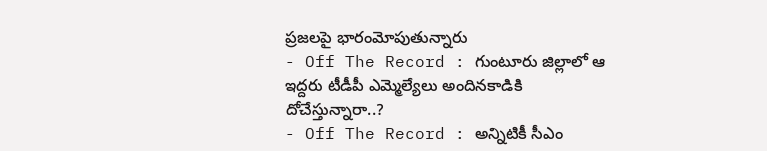ప్రజలపై భారంమోపుతున్నారు
- Off The Record : గుంటూరు జిల్లాలో ఆ ఇద్దరు టీడీపీ ఎమ్మెల్యేలు అందినకాడికి దోచేస్తున్నారా..?
- Off The Record : అన్నిటికీ సీఎం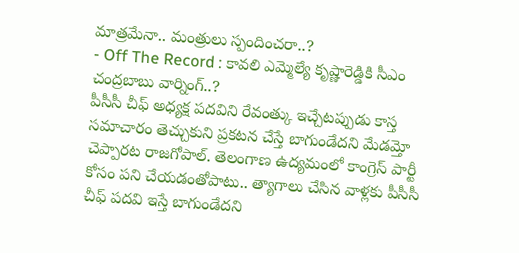మాత్రమేనా.. మంత్రులు స్పందించరా..?
- Off The Record : కావలి ఎమ్మెల్యే కృష్ణారెడ్డికి సీఎం చంద్రబాబు వార్నింగ్..?
పీసీసీ చీఫ్ అధ్యక్ష పదవిని రేవంత్కు ఇచ్చేటప్పుడు కాస్త సమాచారం తెచ్చుకుని ప్రకటన చేస్తే బాగుండేదని మేడమ్తో చెప్పారట రాజగోపాల్. తెలంగాణ ఉద్యమంలో కాంగ్రెస్ పార్టీ కోసం పని చేయడంతోపాటు.. త్యాగాలు చేసిన వాళ్లకు పీసీసీ చీఫ్ పదవి ఇస్తే బాగుండేదని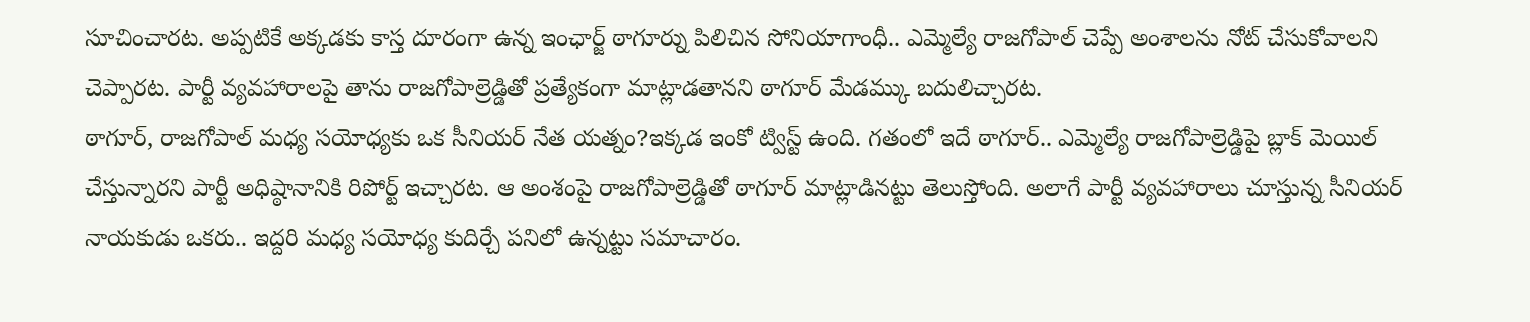సూచించారట. అప్పటికే అక్కడకు కాస్త దూరంగా ఉన్న ఇంఛార్జ్ ఠాగూర్ను పిలిచిన సోనియాగాంధీ.. ఎమ్మెల్యే రాజగోపాల్ చెప్పే అంశాలను నోట్ చేసుకోవాలని చెప్పారట. పార్టీ వ్యవహారాలపై తాను రాజగోపాల్రెడ్డితో ప్రత్యేకంగా మాట్లాడతానని ఠాగూర్ మేడమ్కు బదులిచ్చారట.
ఠాగూర్, రాజగోపాల్ మధ్య సయోధ్యకు ఒక సీనియర్ నేత యత్నం?ఇక్కడ ఇంకో ట్విస్ట్ ఉంది. గతంలో ఇదే ఠాగూర్.. ఎమ్మెల్యే రాజగోపాల్రెడ్డిపై బ్లాక్ మెయిల్ చేస్తున్నారని పార్టీ అధిష్ఠానానికి రిపోర్ట్ ఇచ్చారట. ఆ అంశంపై రాజగోపాల్రెడ్డితో ఠాగూర్ మాట్లాడినట్టు తెలుస్తోంది. అలాగే పార్టీ వ్యవహారాలు చూస్తున్న సీనియర్ నాయకుడు ఒకరు.. ఇద్దరి మధ్య సయోధ్య కుదిర్చే పనిలో ఉన్నట్టు సమాచారం.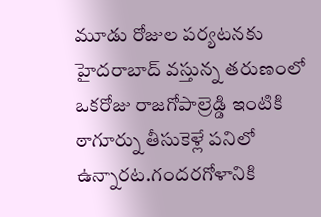మూడు రోజుల పర్యటనకు హైదరాబాద్ వస్తున్న తరుణంలో ఒకరోజు రాజగోపాల్రెడ్డి ఇంటికి ఠాగూర్ను తీసుకెళ్లే పనిలో ఉన్నారట.గందరగోళానికి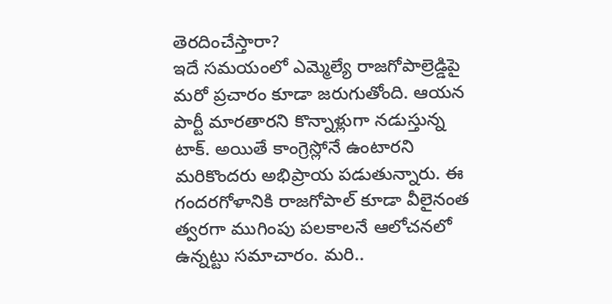తెరదించేస్తారా?
ఇదే సమయంలో ఎమ్మెల్యే రాజగోపాల్రెడ్డిపై మరో ప్రచారం కూడా జరుగుతోంది. ఆయన పార్టీ మారతారని కొన్నాళ్లుగా నడుస్తున్న టాక్. అయితే కాంగ్రెస్లోనే ఉంటారని మరికొందరు అభిప్రాయ పడుతున్నారు. ఈ గందరగోళానికి రాజగోపాల్ కూడా వీలైనంత త్వరగా ముగింపు పలకాలనే ఆలోచనలో ఉన్నట్టు సమాచారం. మరి..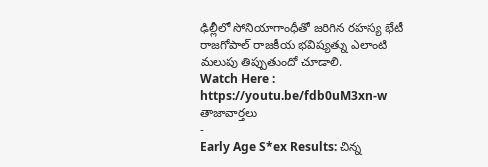ఢిల్లీలో సోనియాగాంధీతో జరిగిన రహస్య భేటీ రాజగోపాల్ రాజకీయ భవిష్యత్ను ఎలాంటి మలుపు తిప్పుతుందో చూడాలి.
Watch Here : https://youtu.be/fdb0uM3xn-w
తాజావార్తలు
-
Early Age S*ex Results: చిన్న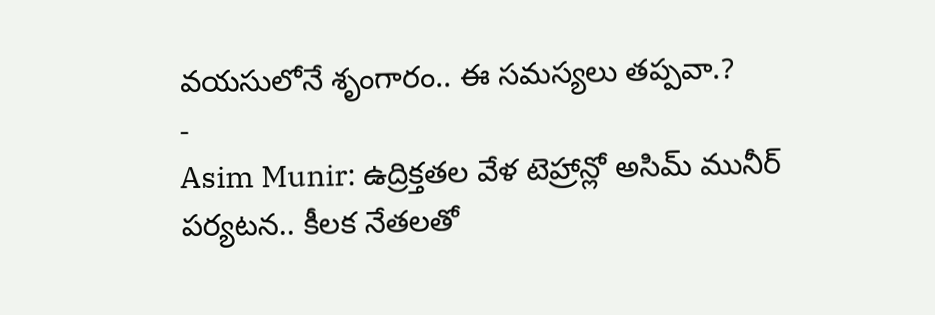వయసులోనే శృంగారం.. ఈ సమస్యలు తప్పవా.?
-
Asim Munir: ఉద్రిక్తతల వేళ టెహ్రాన్లో అసిమ్ మునీర్ పర్యటన.. కీలక నేతలతో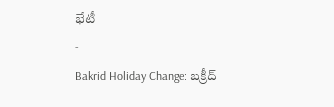భేటీ
-
Bakrid Holiday Change: బక్రీద్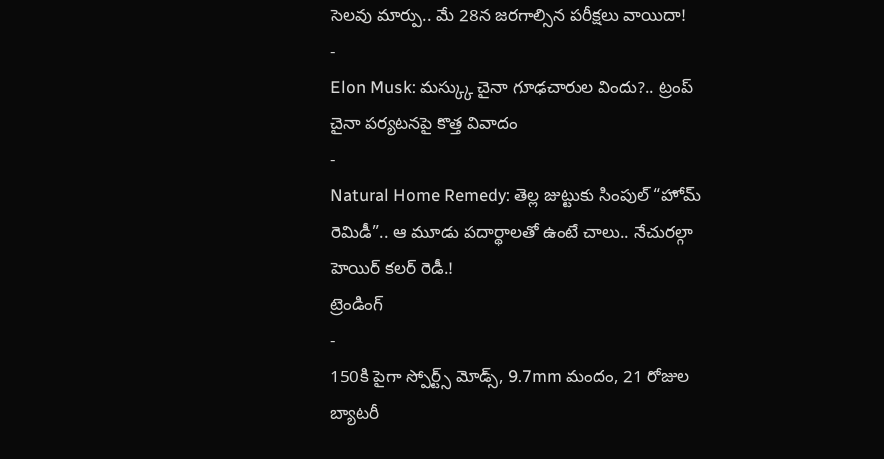సెలవు మార్పు.. మే 28న జరగాల్సిన పరీక్షలు వాయిదా!
-
Elon Musk: మస్క్కు చైనా గూఢచారుల విందు?.. ట్రంప్ చైనా పర్యటనపై కొత్త వివాదం
-
Natural Home Remedy: తెల్ల జుట్టుకు సింపుల్ “హోమ్ రెమిడీ”.. ఆ మూడు పదార్థాలతో ఉంటే చాలు.. నేచురల్గా హెయిర్ కలర్ రెడీ.!
ట్రెండింగ్
-
150కి పైగా స్పోర్ట్స్ మోడ్స్, 9.7mm మందం, 21 రోజుల బ్యాటరీ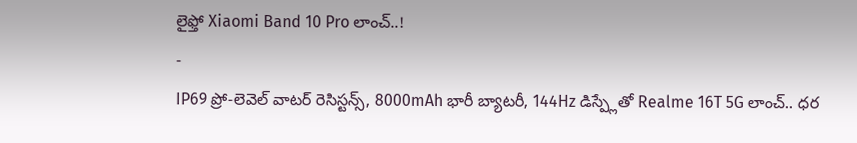లైఫ్తో Xiaomi Band 10 Pro లాంచ్..!
-
IP69 ప్రో-లెవెల్ వాటర్ రెసిస్టన్స్, 8000mAh భారీ బ్యాటరీ, 144Hz డిస్ప్లేతో Realme 16T 5G లాంచ్.. ధర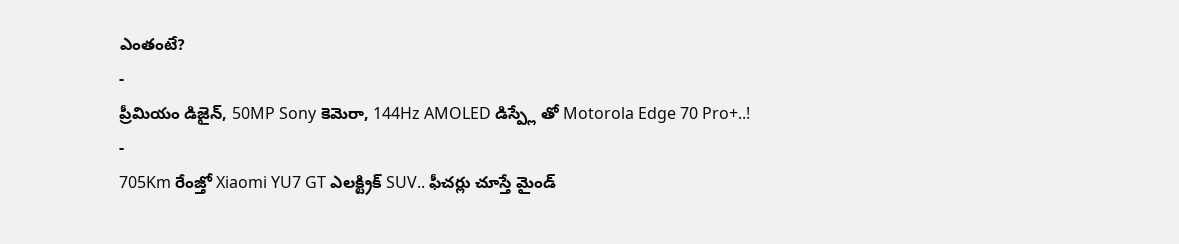ఎంతంటే?
-
ప్రీమియం డిజైన్, 50MP Sony కెమెరా, 144Hz AMOLED డిస్ప్లే తో Motorola Edge 70 Pro+..!
-
705Km రేంజ్తో Xiaomi YU7 GT ఎలక్ట్రిక్ SUV.. ఫీచర్లు చూస్తే మైండ్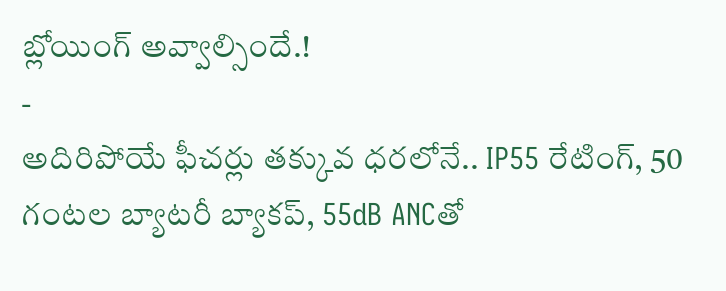బ్లోయింగ్ అవ్వాల్సిందే.!
-
అదిరిపోయే ఫీచర్లు తక్కువ ధరలోనే.. IP55 రేటింగ్, 50 గంటల బ్యాటరీ బ్యాకప్, 55dB ANCతో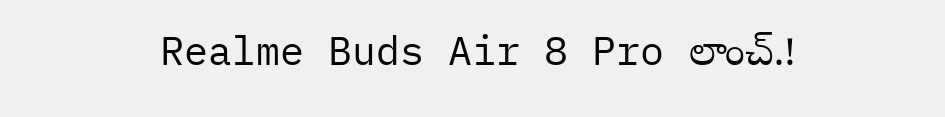Realme Buds Air 8 Pro లాంచ్.!